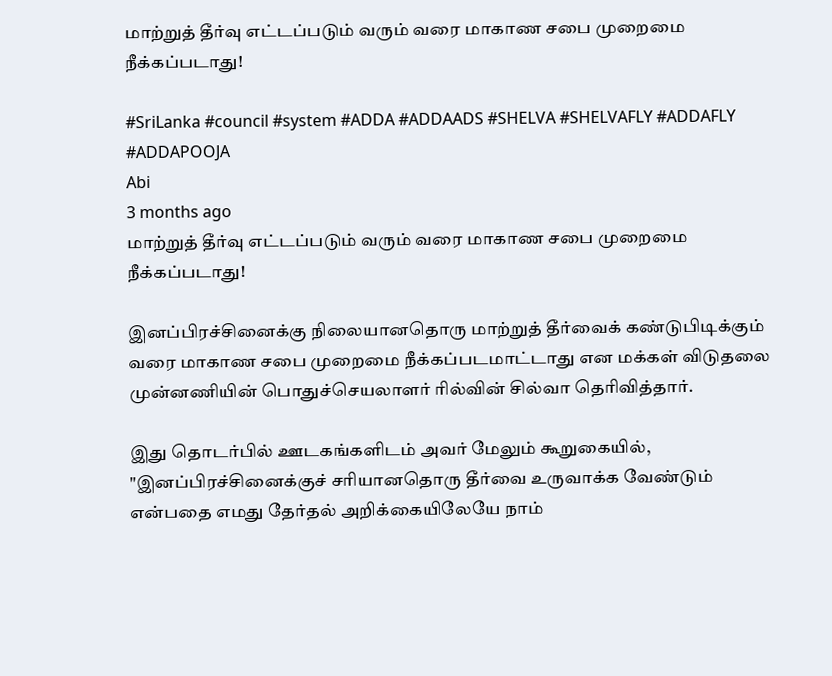மாற்றுத் தீர்வு எட்டப்படும் வரும் வரை மாகாண சபை முறைமை நீக்கப்படாது!

#SriLanka #council #system #ADDA #ADDAADS #SHELVA #SHELVAFLY #ADDAFLY #ADDAPOOJA
Abi
3 months ago
மாற்றுத் தீர்வு எட்டப்படும் வரும் வரை மாகாண சபை முறைமை நீக்கப்படாது!

இனப்பிரச்சினைக்கு நிலையானதொரு மாற்றுத் தீர்வைக் கண்டுபிடிக்கும் வரை மாகாண சபை முறைமை நீக்கப்படமாட்டாது என மக்கள் விடுதலை முன்னணியின் பொதுச்செயலாளர் ரில்வின் சில்வா தெரிவித்தார்.

இது தொடர்பில் ஊடகங்களிடம் அவர் மேலும் கூறுகையில், "இனப்பிரச்சினைக்குச் சரியானதொரு தீர்வை உருவாக்க வேண்டும் என்பதை எமது தேர்தல் அறிக்கையிலேயே நாம்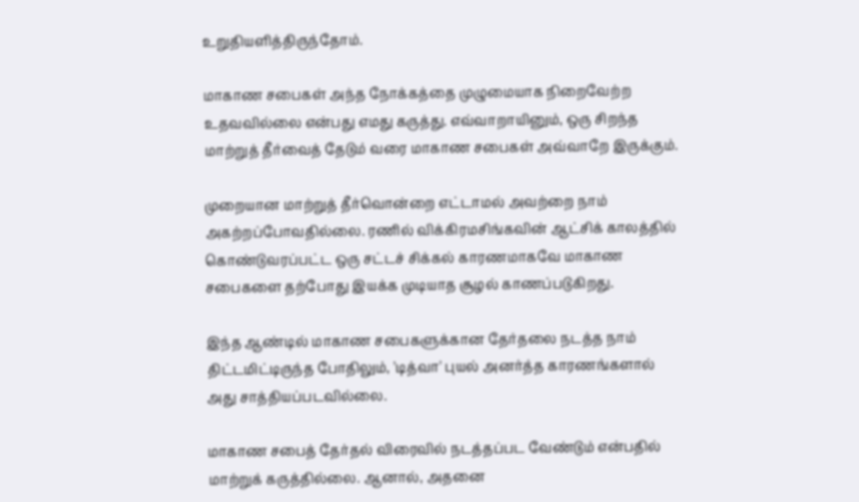உறுதியளித்திருந்தோம்.

மாகாண சபைகள் அந்த நோக்கத்தை முழுமையாக நிறைவேற்ற உதவவில்லை என்பது எமது கருத்து. எவ்வாறாயினும், ஒரு சிறந்த மாற்றுத் தீர்வைத் தேடும் வரை மாகாண சபைகள் அவ்வாறே இருக்கும்.

முறையான மாற்றுத் தீர்வொன்றை எட்டாமல் அவற்றை நாம் அகற்றப்போவதில்லை. ரணில் விக்கிரமசிங்கவின் ஆட்சிக் காலத்தில் கொண்டுவரப்பட்ட ஒரு சட்டச் சிக்கல் காரணமாகவே மாகாண சபைகளை தற்போது இயக்க முடியாத சூழல் காணப்படுகிறது.

இந்த ஆண்டில் மாகாண சபைகளுக்கான தேர்தலை நடத்த நாம் திட்டமிட்டிருந்த போதிலும், 'டித்வா' புயல் அனர்த்த காரணங்களால் அது சாத்தியப்படவில்லை.

மாகாண சபைத் தேர்தல் விரைவில் நடத்தப்பட வேண்டும் என்பதில் மாற்றுக் கருத்தில்லை. ஆனால், அதனை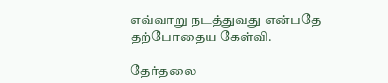எவ்வாறு நடத்துவது என்பதே தற்போதைய கேள்வி.

தேர்தலை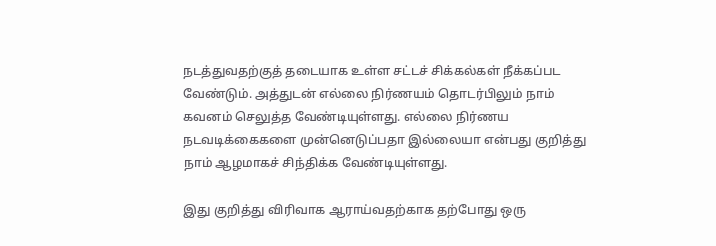நடத்துவதற்குத் தடையாக உள்ள சட்டச் சிக்கல்கள் நீக்கப்பட வேண்டும். அத்துடன் எல்லை நிர்ணயம் தொடர்பிலும் நாம் கவனம் செலுத்த வேண்டியுள்ளது. எல்லை நிர்ணய நடவடிக்கைகளை முன்னெடுப்பதா இல்லையா என்பது குறித்து நாம் ஆழமாகச் சிந்திக்க வேண்டியுள்ளது.

இது குறித்து விரிவாக ஆராய்வதற்காக தற்போது ஒரு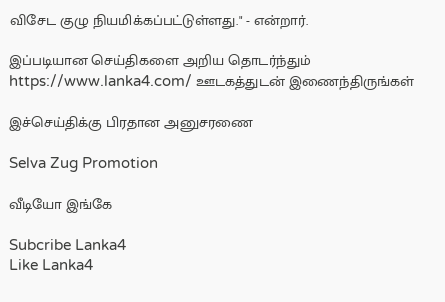விசேட குழு நியமிக்கப்பட்டுள்ளது." - என்றார்.

இப்படியான செய்திகளை அறிய தொடர்ந்தும் https://www.lanka4.com/ ஊடகத்துடன் இணைந்திருங்கள்

இச்செய்திக்கு பிரதான அனுசரணை

Selva Zug Promotion

வீடியோ இங்கே

Subcribe Lanka4
Like Lanka4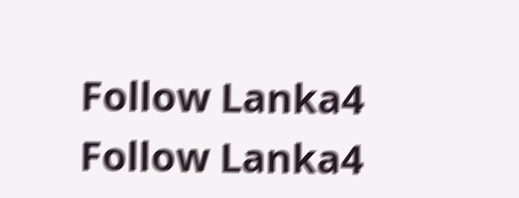Follow Lanka4
Follow Lanka4